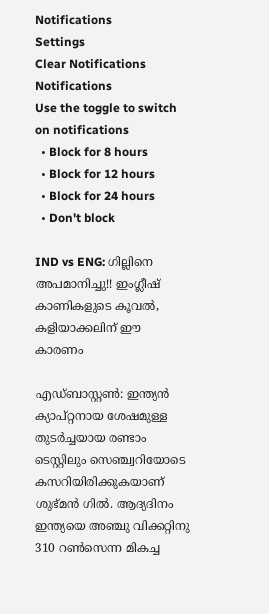Notifications
Settings
Clear Notifications
Notifications
Use the toggle to switch on notifications
  • Block for 8 hours
  • Block for 12 hours
  • Block for 24 hours
  • Don't block

IND vs ENG: ഗില്ലിനെ അപമാനിച്ചു!! ഇംഗ്ലീഷ് കാണികളുടെ കൂവല്‍, കളിയാക്കലിന് ഈ കാരണം

എഡ്ബാസ്റ്റണ്‍: ഇന്ത്യന്‍ ക്യാപ്റ്റനായ ശേഷമുള്ള തുടര്‍ച്ചയായ രണ്ടാം ടെസ്റ്റിലും സെഞ്ച്വറിയോടെ കസറിയിരിക്കുകയാണ് ശുഭ്മന്‍ ഗില്‍. ആദ്യദിനം ഇന്ത്യയെ അഞ്ചു വിക്കറ്റിനു 310 റണ്‍സെന്ന മികച്ച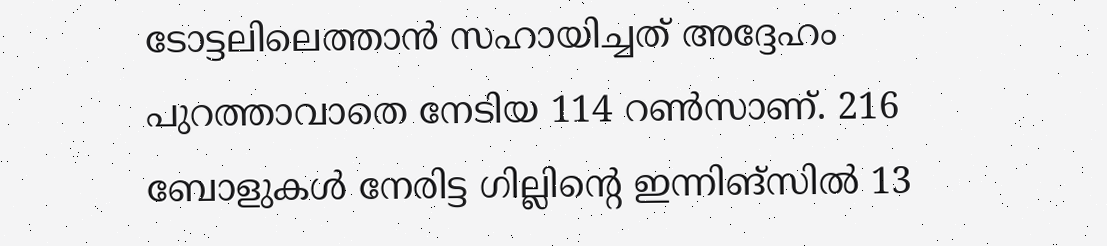ടോട്ടലിലെത്താന്‍ സഹായിച്ചത് അദ്ദേഹം പുറത്താവാതെ നേടിയ 114 റണ്‍സാണ്. 216 ബോളുകള്‍ നേരിട്ട ഗില്ലിന്റെ ഇന്നിങ്‌സില്‍ 13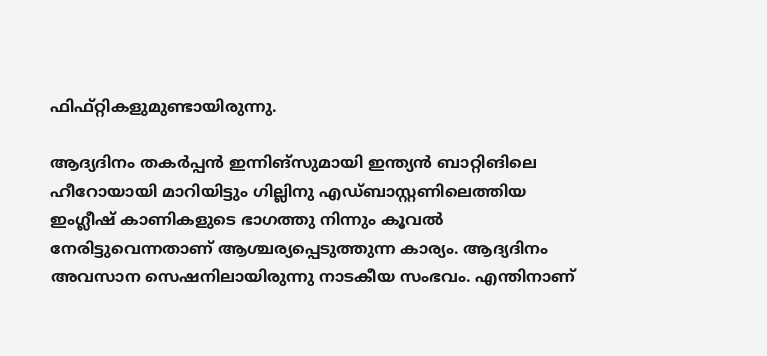ഫിഫ്റ്റികളുമുണ്ടായിരുന്നു.

ആദ്യദിനം തകര്‍പ്പന്‍ ഇന്നിങ്‌സുമായി ഇന്ത്യന്‍ ബാറ്റിങിലെ ഹീറോയായി മാറിയിട്ടും ഗില്ലിനു എഡ്ബാസ്റ്റണിലെത്തിയ ഇംഗ്ലീഷ് കാണികളുടെ ഭാഗത്തു നിന്നും കൂവല്‍ നേരിട്ടുവെന്നതാണ് ആശ്ചര്യപ്പെടുത്തുന്ന കാര്യം. ആദ്യദിനം അവസാന സെഷനിലായിരുന്നു നാടകീയ സംഭവം. എന്തിനാണ്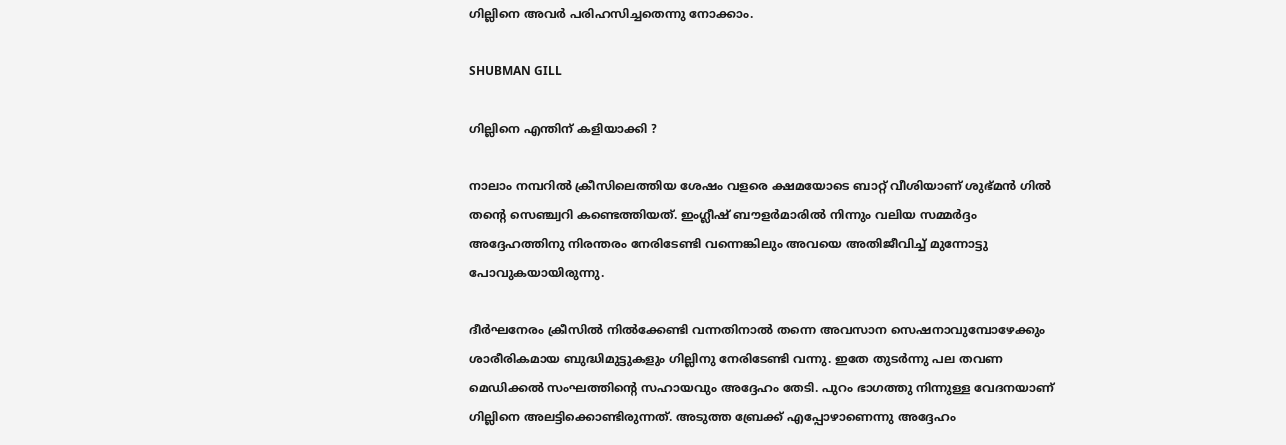ഗില്ലിനെ അവര്‍ പരിഹസിച്ചതെന്നു നോക്കാം.

SHUBMAN GILL

ഗില്ലിനെ എന്തിന് കളിയാക്കി ?

നാലാം നമ്പറില്‍ ക്രീസിലെത്തിയ ശേഷം വളരെ ക്ഷമയോടെ ബാറ്റ് വീശിയാണ് ശുഭ്മന്‍ ഗില്‍ തന്റെ സെഞ്ച്വറി കണ്ടെത്തിയത്. ഇംഗ്ലീഷ് ബൗളര്‍മാരില്‍ നിന്നും വലിയ സമ്മര്‍ദ്ദം അദ്ദേഹത്തിനു നിരന്തരം നേരിടേണ്ടി വന്നെങ്കിലും അവയെ അതിജീവിച്ച് മുന്നോട്ടു പോവുകയായിരുന്നു.

ദീര്‍ഘനേരം ക്രീസില്‍ നില്‍ക്കേണ്ടി വന്നതിനാല്‍ തന്നെ അവസാന സെഷനാവുമ്പോഴേക്കും ശാരീരികമായ ബുദ്ധിമുട്ടുകളും ഗില്ലിനു നേരിടേണ്ടി വന്നു. ഇതേ തുടര്‍ന്നു പല തവണ മെഡിക്കല്‍ സംഘത്തിന്റെ സഹായവും അദ്ദേഹം തേടി. പുറം ഭാഗത്തു നിന്നുള്ള വേദനയാണ് ഗില്ലിനെ അലട്ടിക്കൊണ്ടിരുന്നത്. അടുത്ത ബ്രേക്ക് എപ്പോഴാണെന്നു അദ്ദേഹം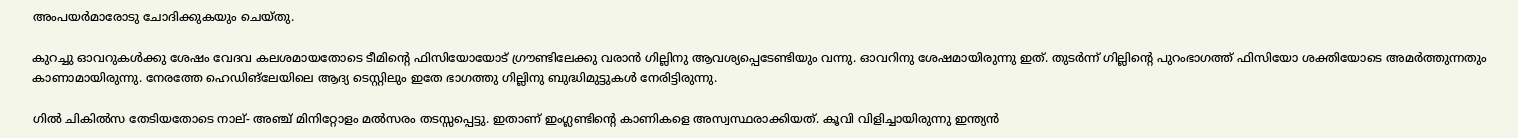അംപയര്‍മാരോടു ചോദിക്കുകയും ചെയ്തു.

കുറച്ചു ഓവറുകള്‍ക്കു ശേഷം വേദവ കലശമായതോടെ ടീമിന്റെ ഫിസിയോയോട് ഗ്രൗണ്ടിലേക്കു വരാന്‍ ഗില്ലിനു ആവശ്യപ്പെടേണ്ടിയും വന്നു. ഓവറിനു ശേഷമായിരുന്നു ഇത്. തുടര്‍ന്ന് ഗില്ലിന്റെ പുറംഭാഗത്ത് ഫിസിയോ ശക്തിയോടെ അമര്‍ത്തുന്നതും കാണാമായിരുന്നു. നേരത്തേ ഹെഡിങ്‌ലേയിലെ ആദ്യ ടെസ്റ്റിലും ഇതേ ഭാഗത്തു ഗില്ലിനു ബുദ്ധിമുട്ടുകള്‍ നേരിട്ടിരുന്നു.

ഗില്‍ ചികില്‍സ തേടിയതോടെ നാല്- അഞ്ച് മിനിറ്റോളം മല്‍സരം തടസ്സപ്പെട്ടു. ഇതാണ് ഇംഗ്ലണ്ടിന്റെ കാണികളെ അസ്വസ്ഥരാക്കിയത്. കൂവി വിളിച്ചായിരുന്നു ഇന്ത്യന്‍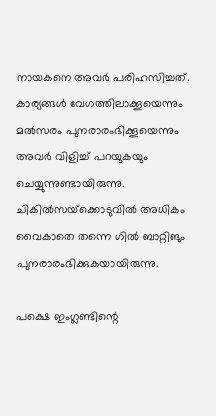നായകനെ അവര്‍ പരിഹസിച്ചത്. കാര്യങ്ങള്‍ വേഗത്തിലാക്കൂയെന്നും മല്‍സരം പുനരാരംഭിക്കൂയെന്നും അവര്‍ വിളിച്ച് പറയുകയും ചെയ്യുന്നുണ്ടായിരുന്നു. ചികില്‍സയ്‌ക്കൊടുവില്‍ അധികം വൈകാതെ തന്നെ ഗില്‍ ബാറ്റിങും പുനരാരംഭിക്കുകയായിരുന്നു.

പക്ഷെ ഇംഗ്ലണ്ടിന്റെ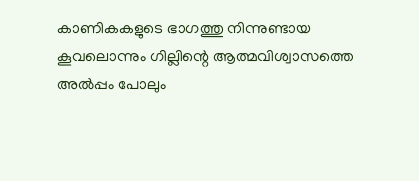കാണികകളുടെ ഭാഗത്തു നിന്നുണ്ടായ കൂവലൊന്നും ഗില്ലിന്റെ ആത്മവിശ്വാസത്തെ അല്‍പ്പം പോലും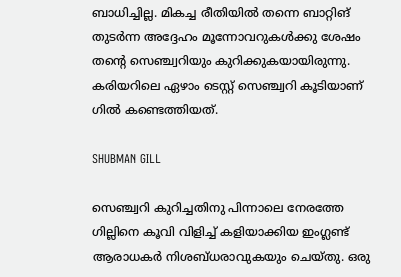ബാധിച്ചില്ല. മികച്ച രീതിയില്‍ തന്നെ ബാറ്റിങ് തുടര്‍ന്ന അദ്ദേഹം മൂന്നോവറുകള്‍ക്കു ശേഷം തന്റെ സെഞ്ച്വറിയും കുറിക്കുകയായിരുന്നു. കരിയറിലെ ഏഴാം ടെസ്റ്റ് സെഞ്ച്വറി കൂടിയാണ് ഗില്‍ കണ്ടെത്തിയത്.

SHUBMAN GILL

സെഞ്ച്വറി കുറിച്ചതിനു പിന്നാലെ നേരത്തേ ഗില്ലിനെ കൂവി വിളിച്ച് കളിയാക്കിയ ഇംഗ്ലണ്ട് ആരാധകര്‍ നിശബ്ധരാവുകയും ചെയ്തു. ഒരു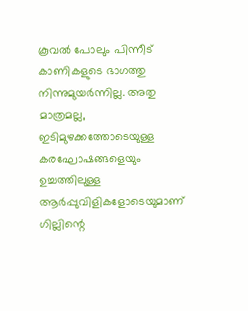കൂവല്‍ പോലും പിന്നീട് കാണികളുടെ ഭാഗത്തു നിന്നുമുയര്‍ന്നില്ല. അതു മാത്രമല്ല, ഇടിമുഴക്കത്തോടെയുള്ള കരഘോഷങ്ങളെയും ഉച്ചത്തിലുള്ള ആര്‍പ്പുവിളികളോടെയുമാണ് ഗില്ലിന്റെ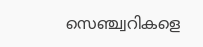സെഞ്ച്വറികളെ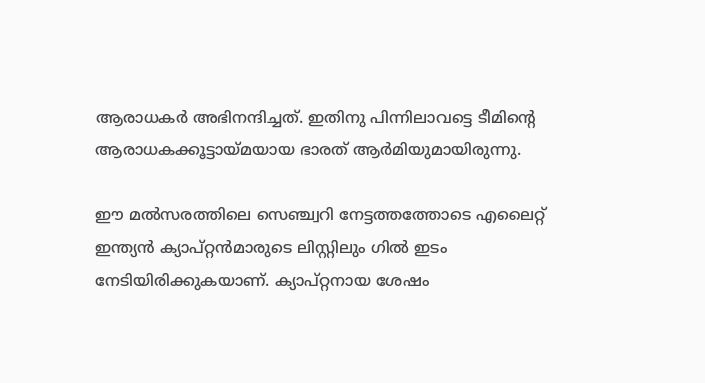ആരാധകര്‍ അഭിനന്ദിച്ചത്. ഇതിനു പിന്നിലാവട്ടെ ടീമിന്റെ ആരാധകക്കൂട്ടായ്മയായ ഭാരത് ആര്‍മിയുമായിരുന്നു.

ഈ മല്‍സരത്തിലെ സെഞ്ച്വറി നേട്ടത്തത്തോടെ എലൈറ്റ് ഇന്ത്യന്‍ ക്യാപ്റ്റന്‍മാരുടെ ലിസ്റ്റിലും ഗില്‍ ഇടം നേടിയിരിക്കുകയാണ്. ക്യാപ്റ്റനായ ശേഷം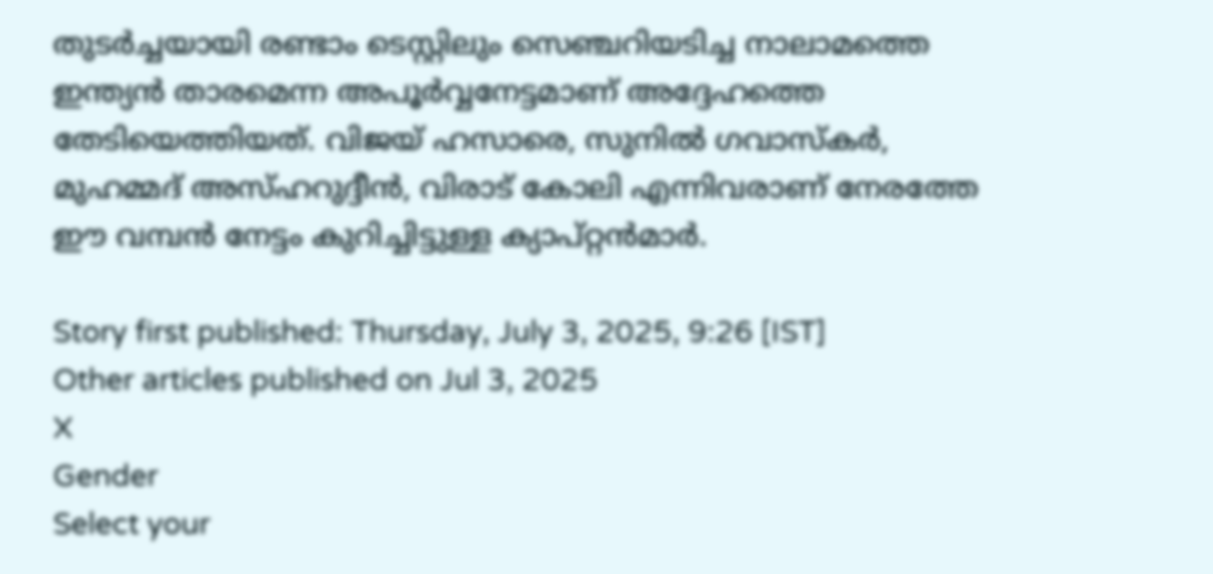തുടര്‍ച്ചയായി രണ്ടാം ടെസ്റ്റിലും സെഞ്ചറിയടിച്ച നാലാമത്തെ ഇന്ത്യന്‍ താരമെന്ന അപൂര്‍വ്വനേട്ടമാണ് അദ്ദേഹത്തെ തേടിയെത്തിയത്. വിജയ് ഹസാരെ, സുനില്‍ ഗവാസ്‌കര്‍, മുഹമ്മദ് അസ്ഹറുദ്ദീന്‍, വിരാട് കോലി എന്നിവരാണ് നേരത്തേ ഈ വമ്പന്‍ നേട്ടം കുറിച്ചിട്ടുള്ള ക്യാപ്റ്റന്‍മാര്‍.

Story first published: Thursday, July 3, 2025, 9:26 [IST]
Other articles published on Jul 3, 2025
X
Gender
Select your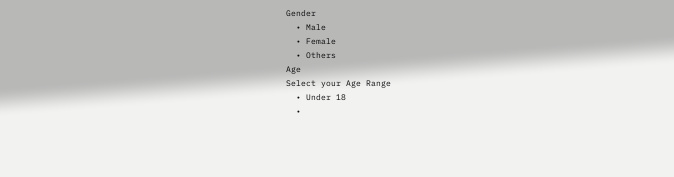Gender
  • Male
  • Female
  • Others
Age
Select your Age Range
  • Under 18
  •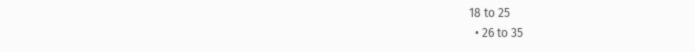18 to 25
  • 26 to 35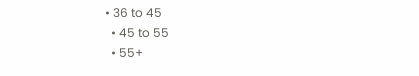• 36 to 45
  • 45 to 55
  • 55+